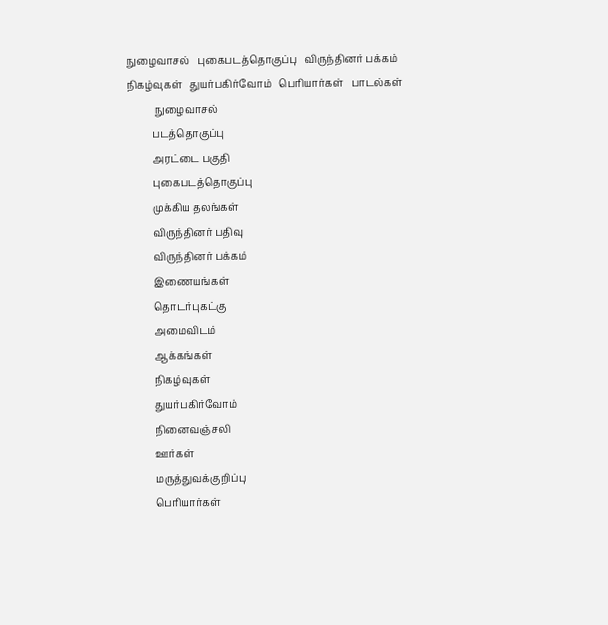நுழைவாசல்   புகைபடத்தொகுப்பு   விருந்தினர் பக்கம்     நிகழ்வுகள்   துயர்பகிர்வோம்   பெரியார்கள்   பாடல்கள்
           நுழைவாசல்
          படத்தொகுப்பு
          அரட்டை பகுதி
          புகைபடத்தொகுப்பு
          முக்கிய தலங்கள்
          விருந்தினர் பதிவு
          விருந்தினர் பக்கம்
          இணையங்கள்
          தொடர்புகட்கு
          அமைவிடம்
          ஆக்கங்கள்
          நிகழ்வுகள்
          துயர்பகிர்வோம்
          நினைவஞ்சலி
          ஊர்கள்
          மருத்துவக்குறிப்பு
          பெரியார்கள்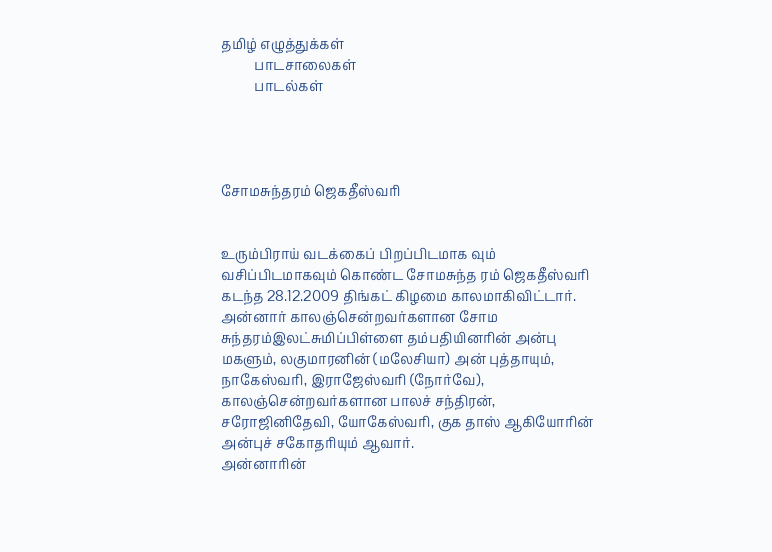தமிழ் எழுத்துக்கள்
          பாடசாலைகள்
          பாடல்கள்




சோமசுந்தரம் ஜெகதீஸ்வரி


உரும்பிராய் வடக்கைப் பிறப்பிடமாக வும் வசிப்பிடமாகவும் கொண்ட சோமசுந்த ரம் ஜெகதீஸ்வரி கடந்த 28.12.2009 திங்கட் கிழமை காலமாகிவிட்டார்.
அன்னார் காலஞ்சென்றவர்களான சோம சுந்தரம்இலட்சுமிப்பிள்ளை தம்பதியினரின் அன்பு மகளும், லகுமாரனின் (மலேசியா) அன் புத்தாயும், நாகேஸ்வரி, இராஜேஸ்வரி (நோர்வே), காலஞ்சென்றவர்களான பாலச் சந்திரன், சரோஜினிதேவி, யோகேஸ்வரி, குக தாஸ் ஆகியோரின் அன்புச் சகோதரியும் ஆவார்.
அன்னாரின்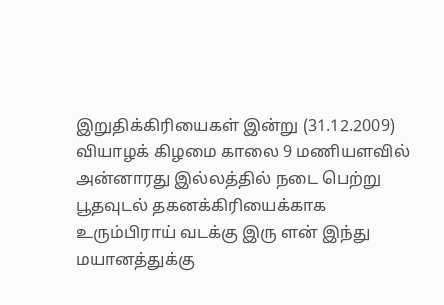இறுதிக்கிரியைகள் இன்று (31.12.2009) வியாழக் கிழமை காலை 9 மணியளவில் அன்னாரது இல்லத்தில் நடை பெற்று பூதவுடல் தகனக்கிரியைக்காக உரும்பிராய் வடக்கு இரு ளன் இந்து மயானத்துக்கு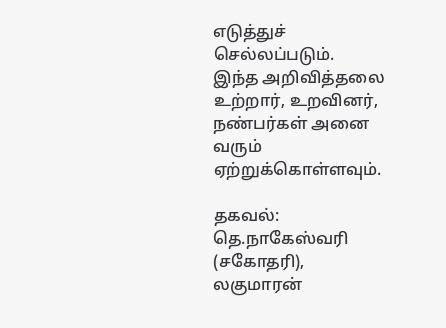எடுத்துச் செல்லப்படும்.
இந்த அறிவித்தலை உற்றார், உறவினர், நண்பர்கள் அனை வரும் ஏற்றுக்கொள்ளவும்.

தகவல்: தெ.நாகேஸ்வரி (சகோதரி),
லகுமாரன்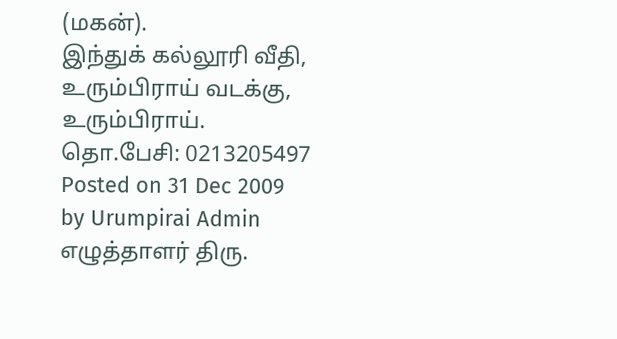(மகன்).
இந்துக் கல்லூரி வீதி,
உரும்பிராய் வடக்கு, உரும்பிராய்.
தொ.பேசி: 0213205497
Posted on 31 Dec 2009 by Urumpirai Admin
எழுத்தாளர் திரு.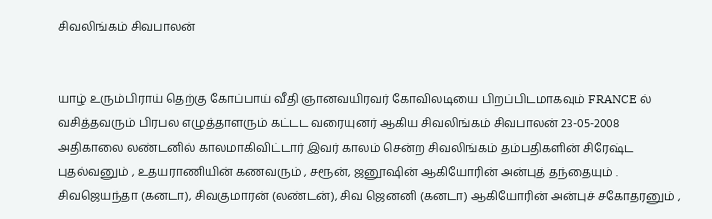சிவலிங்கம் சிவபாலன்


யாழ் உரும்பிராய் தெற்கு கோப்பாய் வீதி ஞானவயிரவர் கோவிலடியை பிறப்பிடமாகவும் FRANCE ல் வசித்தவரும் பிரபல எழுத்தாளரும் கட்டட வரையுனர் ஆகிய சிவலிங்கம் சிவபாலன் 23-05-2008 அதிகாலை லண்டனில் காலமாகிவிட்டார் இவர் காலம் சென்ற சிவலிங்கம் தம்பதிகளின் சிரேஷ்ட புதல்வனும் , உதயராணியின் கணவரும் , சரூன், ஜனூஷின் ஆகியோரின் அன்புத் தந்தையும் . சிவஜெயந்தா (கனடா), சிவகுமாரன் (லண்டன்), சிவ ஜெனனி (கனடா) ஆகியோரின் அன்புச் சகோதரனும் ,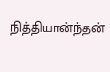நித்தியான்ந்தன்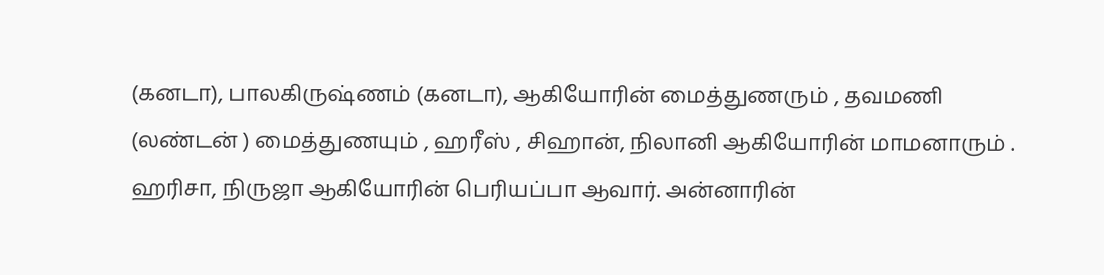(கனடா), பாலகிருஷ்ணம் (கனடா), ஆகியோரின் மைத்துணரும் , தவமணி (லண்டன் ) மைத்துணயும் , ஹரீஸ் , சிஹான், நிலானி ஆகியோரின் மாமனாரும் . ஹரிசா, நிருஜா ஆகியோரின் பெரியப்பா ஆவார். அன்னாரின்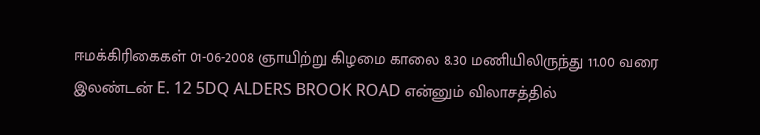ஈமக்கிரிகைகள் 01-06-2008 ஞாயிற்று கிழமை காலை 8.30 மணியிலிருந்து 11.00 வரை இலண்டன் E. 12 5DQ ALDERS BROOK ROAD என்னும் விலாசத்தில்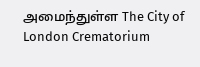அமைந்துள்ள The City of London Crematorium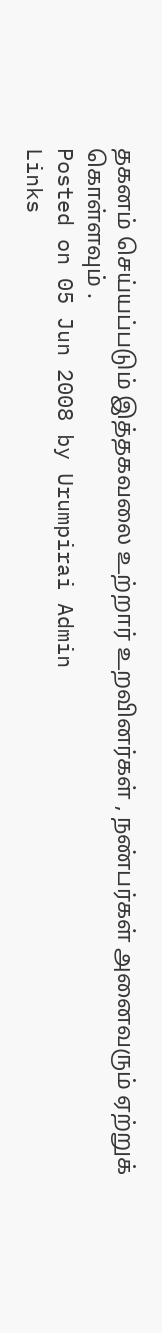தகனம் செய்யப்படும் இத்தகவலை உற்றார் உறவினர்கள் , நண்பர்கள் அனைவரும் ஏற்றுக் கொள்ளவும் .
Posted on 05 Jun 2008 by Urumpirai Admin
Links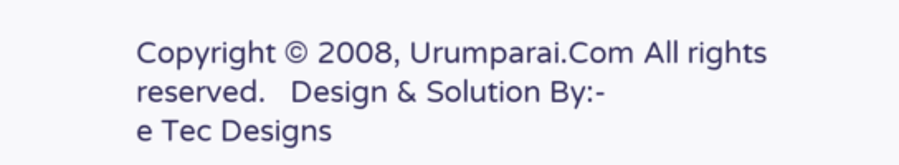Copyright © 2008, Urumparai.Com All rights reserved.   Design & Solution By:-
e Tec Designs